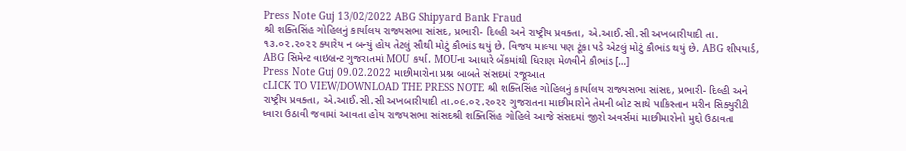Press Note Guj 13/02/2022 ABG Shipyard Bank Fraud
શ્રી શક્તિસિંહ ગોહિલનું કાર્યાલય રાજ્યસભા સાંસદ, પ્રભારી- દિલ્હી અને રાષ્ટ્રીય પ્રવક્તા, એ.આઈ.સી.સી અખબારીયાદી તા. ૧૩.૦૨.૨૦૨૨ ક્યારેય ન બન્યું હોય તેટલું સૌથી મોટું કૌભાંડ થયું છે. વિજય માલ્યા પણ ટૂંકા પડે એટલું મોટું કૌભાંડ થયું છે. ABG શીપયાર્ડ, ABG સિમેન્ટ વાઇબ્રન્ટ ગુજરાતમાં MOU કર્યા. MOUના આધારે બેંકમાંથી ધિરાણ મેળવીને કૌભાંડ […]
Press Note Guj 09.02.2022 માછીમારોના પ્રશ્ન બાબતે સંસદમાં રજૂઆત
cLICK TO VIEW/DOWNLOAD THE PRESS NOTE શ્રી શક્તિસિંહ ગોહિલનું કાર્યાલય રાજ્યસભા સાંસદ, પ્રભારી- દિલ્હી અને રાષ્ટ્રીય પ્રવક્તા, એ.આઈ.સી.સી અખબારીયાદી તા.૦૯.૦૨.૨૦૨૨ ગુજરાતના માછીમારોને તેમની બોટ સાથે પાકિસ્તાન મરીન સિક્યુરીટી ધ્વારા ઉઠાવી જવામાં આવતા હોય રાજયસભા સાંસદશ્રી શક્તિસિંહ ગોહિલે આજે સંસદમાં જીરો અવર્સમાં માછીમારોનો મુદ્દો ઉઠાવતા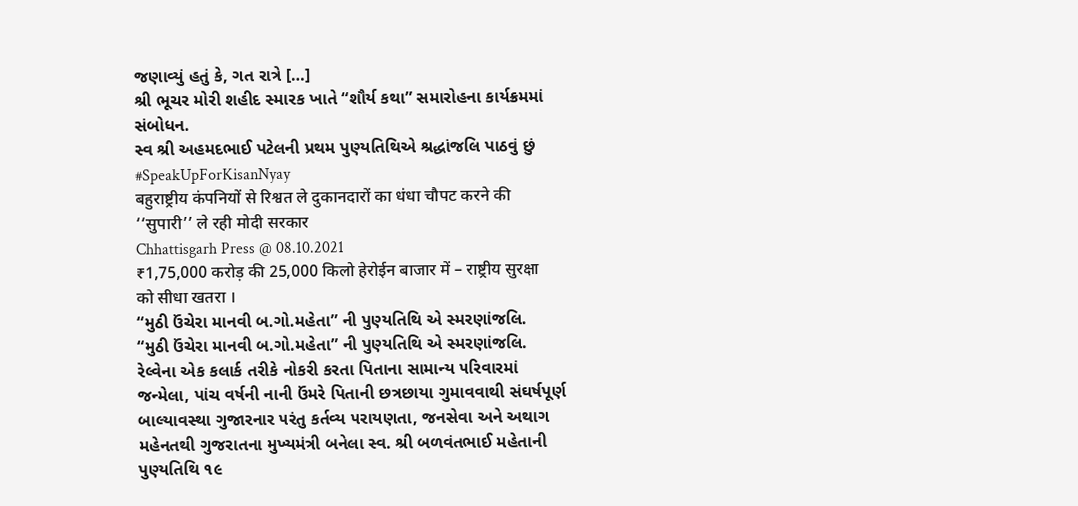જણાવ્યું હતું કે, ગત રાત્રે […]
શ્રી ભૂચર મોરી શહીદ સ્મારક ખાતે “શૌર્ય કથા” સમારોહના કાર્યક્રમમાં સંબોધન.
સ્વ શ્રી અહમદભાઈ પટેલની પ્રથમ પુણ્યતિથિએ શ્રદ્ધાંજલિ પાઠવું છું
#SpeakUpForKisanNyay
बहुराष्ट्रीय कंपनियों से रिश्वत ले दुकानदारों का धंधा चौपट करने की ‘‘सुपारी’’ ले रही मोदी सरकार
Chhattisgarh Press @ 08.10.2021
₹1,75,000 करोड़ की 25,000 किलो हेरोईन बाजार में – राष्ट्रीय सुरक्षा को सीधा खतरा ।
“મુઠી ઉંચેરા માનવી બ.ગો.મહેતા” ની પુણ્યતિથિ એ સ્મરણાંજલિ.
“મુઠી ઉંચેરા માનવી બ.ગો.મહેતા” ની પુણ્યતિથિ એ સ્મરણાંજલિ. રેલ્વેના એક કલાર્ક તરીકે નોકરી કરતા પિતાના સામાન્ય ૫રિવારમાં જન્મેલા, પાંચ વર્ષની નાની ઉંમરે પિતાની છત્રછાયા ગુમાવવાથી સંઘર્ષપૂર્ણ બાલ્યાવસ્થા ગુજારનાર ૫રંતુ કર્તવ્ય ૫રાયણતા, જનસેવા અને અથાગ મહેનતથી ગુજરાતના મુખ્યમંત્રી બનેલા સ્વ. શ્રી બળવંતભાઈ મહેતાની પુણ્યતિથિ ૧૯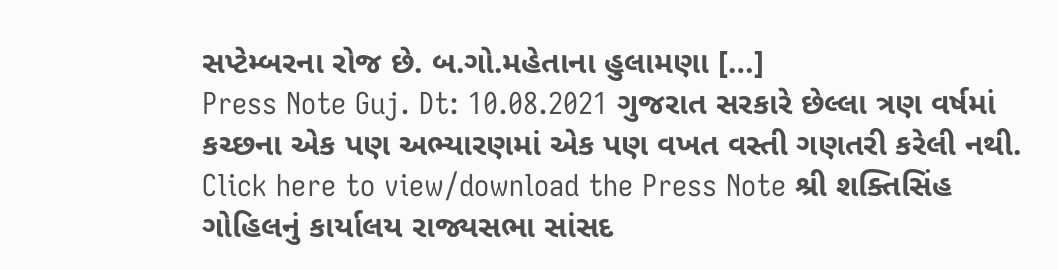સપ્ટેમ્બરના રોજ છે. બ.ગો.મહેતાના હુલામણા […]
Press Note Guj. Dt: 10.08.2021 ગુજરાત સરકારે છેલ્લા ત્રણ વર્ષમાં કચ્છના એક પણ અભ્યારણમાં એક પણ વખત વસ્તી ગણતરી કરેલી નથી.
Click here to view/download the Press Note શ્રી શક્તિસિંહ ગોહિલનું કાર્યાલય રાજ્યસભા સાંસદ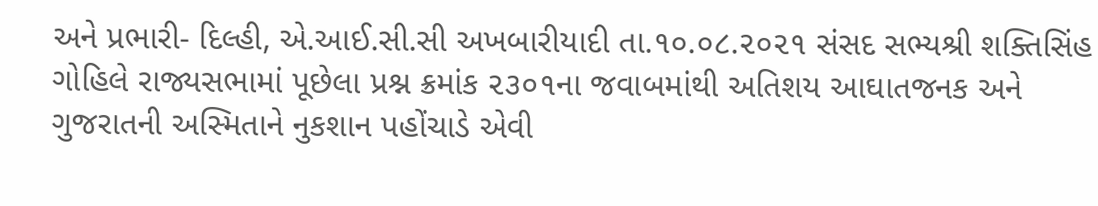અને પ્રભારી- દિલ્હી, એ.આઈ.સી.સી અખબારીયાદી તા.૧૦.૦૮.૨૦૨૧ સંસદ સભ્યશ્રી શક્તિસિંહ ગોહિલે રાજ્યસભામાં પૂછેલા પ્રશ્ન ક્રમાંક ૨૩૦૧ના જવાબમાંથી અતિશય આઘાતજનક અને ગુજરાતની અસ્મિતાને નુકશાન પહોંચાડે એવી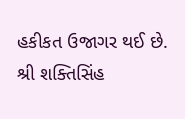હકીકત ઉજાગર થઈ છે. શ્રી શક્તિસિંહ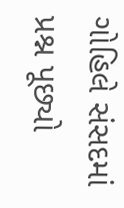ગોહિલે સંસદમાં પ્રશ્ન પૂછ્યો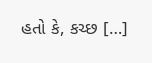હતો કે, કચ્છ […]